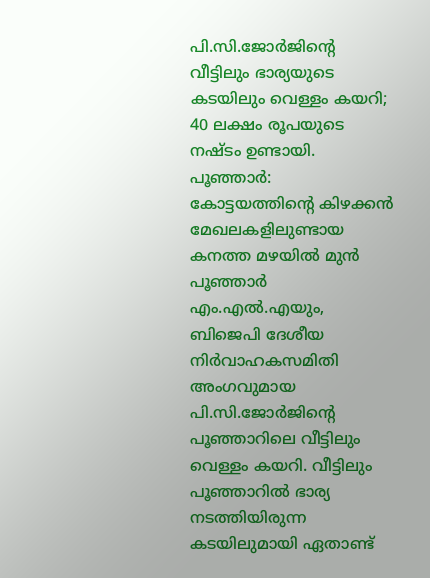പി.സി.ജോർജിന്റെ വീട്ടിലും ഭാര്യയുടെ കടയിലും വെള്ളം കയറി; 40 ലക്ഷം രൂപയുടെ നഷ്ടം ഉണ്ടായി.
പൂഞ്ഞാർ: കോട്ടയത്തിന്റെ കിഴക്കൻ മേഖലകളിലുണ്ടായ കനത്ത മഴയിൽ മുൻ പൂഞ്ഞാർ എം.എൽ.എയും, ബിജെപി ദേശീയ നിർവാഹകസമിതി അംഗവുമായ പി.സി.ജോർജിന്റെ പൂഞ്ഞാറിലെ വീട്ടിലും വെള്ളം കയറി. വീട്ടിലും പൂഞ്ഞാറിൽ ഭാര്യ നടത്തിയിരുന്ന കടയിലുമായി ഏതാണ്ട്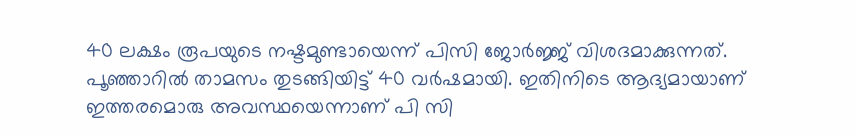40 ലക്ഷം രൂപയുടെ നഷ്ടമുണ്ടായെന്ന് പിസി ജോർജ്ജ് വിശദമാക്കുന്നത്.
പൂഞ്ഞാറിൽ താമസം തുടങ്ങിയിട്ട് 40 വർഷമായി. ഇതിനിടെ ആദ്യമായാണ് ഇത്തരമൊരു അവസ്ഥയെന്നാണ് പി സി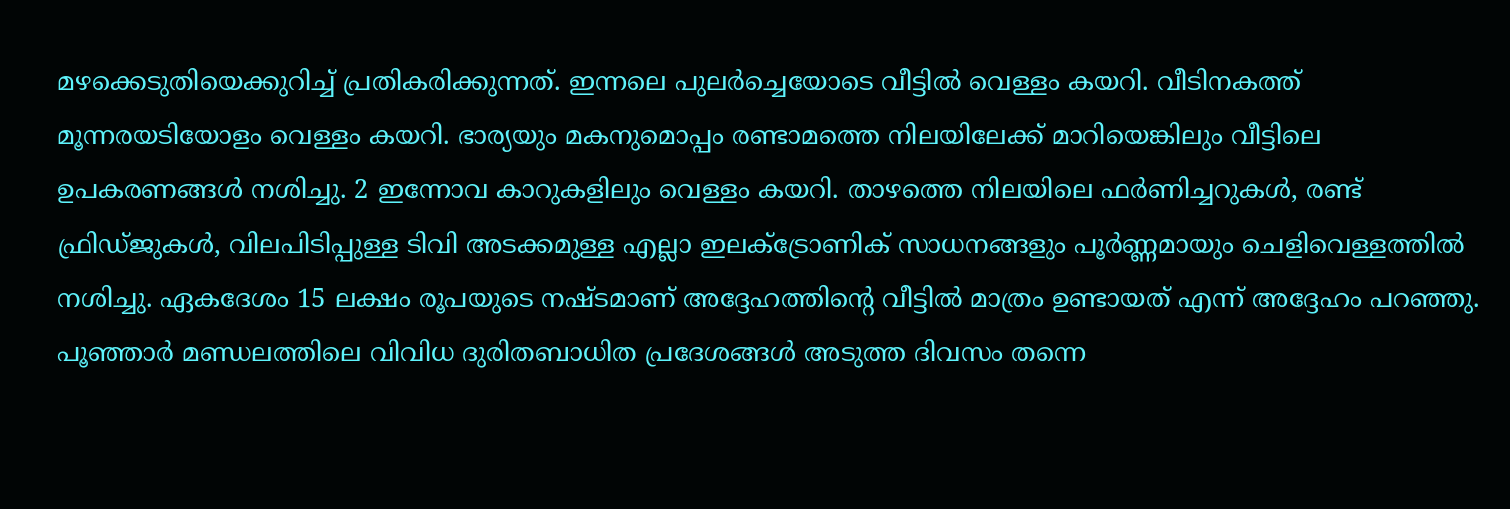മഴക്കെടുതിയെക്കുറിച്ച് പ്രതികരിക്കുന്നത്. ഇന്നലെ പുലർച്ചെയോടെ വീട്ടിൽ വെള്ളം കയറി. വീടിനകത്ത് മൂന്നരയടിയോളം വെള്ളം കയറി. ഭാര്യയും മകനുമൊപ്പം രണ്ടാമത്തെ നിലയിലേക്ക് മാറിയെങ്കിലും വീട്ടിലെ ഉപകരണങ്ങൾ നശിച്ചു. 2 ഇന്നോവ കാറുകളിലും വെള്ളം കയറി. താഴത്തെ നിലയിലെ ഫർണിച്ചറുകൾ, രണ്ട് ഫ്രിഡ്ജുകൾ, വിലപിടിപ്പുള്ള ടിവി അടക്കമുള്ള എല്ലാ ഇലക്ട്രോണിക് സാധനങ്ങളും പൂർണ്ണമായും ചെളിവെള്ളത്തിൽ നശിച്ചു. ഏകദേശം 15 ലക്ഷം രൂപയുടെ നഷ്ടമാണ് അദ്ദേഹത്തിന്റെ വീട്ടിൽ മാത്രം ഉണ്ടായത് എന്ന് അദ്ദേഹം പറഞ്ഞു.
പൂഞ്ഞാർ മണ്ഡലത്തിലെ വിവിധ ദുരിതബാധിത പ്രദേശങ്ങൾ അടുത്ത ദിവസം തന്നെ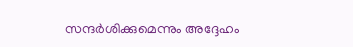സന്ദർശിക്കുമെന്നും അദ്ദേഹം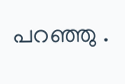പറഞ്ഞു .